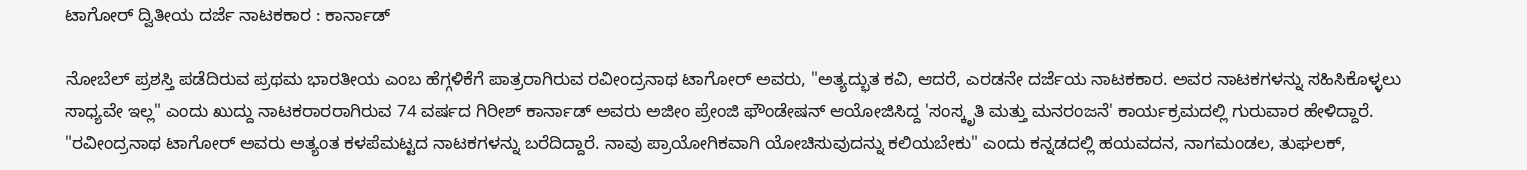ಟಾಗೋರ್ ದ್ವಿತೀಯ ದರ್ಜೆ ನಾಟಕಕಾರ : ಕಾರ್ನಾಡ್

ನೋಬೆಲ್ ಪ್ರಶಸ್ತಿ ಪಡೆದಿರುವ ಪ್ರಥಮ ಭಾರತೀಯ ಎಂಬ ಹೆಗ್ಗಳಿಕೆಗೆ ಪಾತ್ರರಾಗಿರುವ ರವೀಂದ್ರನಾಥ ಟಾಗೋರ್ ಅವರು, "ಅತ್ಯದ್ಭುತ ಕವಿ, ಆದರೆ, ಎರಡನೇ ದರ್ಜೆಯ ನಾಟಕಕಾರ. ಅವರ ನಾಟಕಗಳನ್ನು ಸಹಿಸಿಕೊಳ್ಳಲು ಸಾಧ್ಯವೇ ಇಲ್ಲ" ಎಂದು ಖುದ್ದು ನಾಟಕರಾರರಾಗಿರುವ 74 ವರ್ಷದ ಗಿರೀಶ್ ಕಾರ್ನಾಡ್ ಅವರು ಅಜೀಂ ಪ್ರೇಂಜಿ ಫೌಂಡೇಷನ್ ಆಯೋಜಿಸಿದ್ದ 'ಸಂಸ್ಕೃತಿ ಮತ್ತು ಮನರಂಜನೆ' ಕಾರ್ಯಕ್ರಮದಲ್ಲಿ ಗುರುವಾರ ಹೇಳಿದ್ದಾರೆ.
"ರವೀಂದ್ರನಾಥ ಟಾಗೋರ್ ಅವರು ಅತ್ಯಂತ ಕಳಪೆಮಟ್ಟದ ನಾಟಕಗಳನ್ನು ಬರೆದಿದ್ದಾರೆ. ನಾವು ಪ್ರಾಯೋಗಿಕವಾಗಿ ಯೋಚಿಸುವುದನ್ನು ಕಲಿಯಬೇಕು" ಎಂದು ಕನ್ನಡದಲ್ಲಿ ಹಯವದನ, ನಾಗಮಂಡಲ, ತುಘಲಕ್,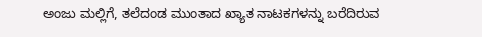ಅಂಜು ಮಲ್ಲಿಗೆ, ತಲೆದಂಡ ಮುಂತಾದ ಖ್ಯಾತ ನಾಟಕಗಳನ್ನು ಬರೆದಿರುವ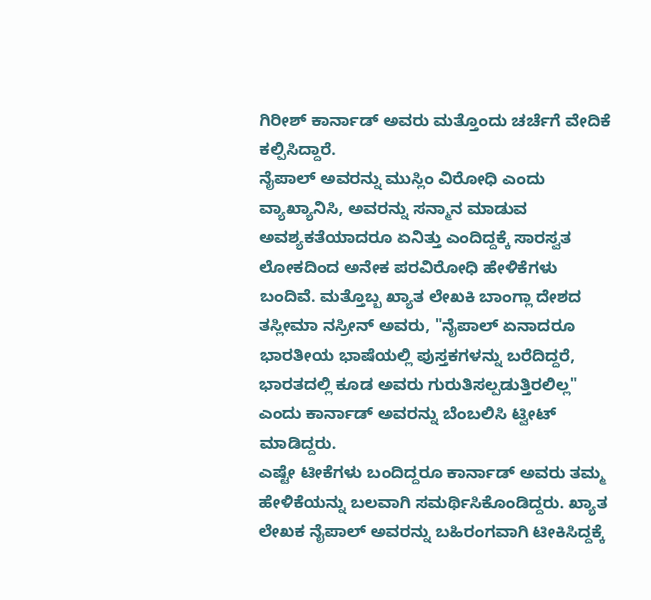ಗಿರೀಶ್ ಕಾರ್ನಾಡ್ ಅವರು ಮತ್ತೊಂದು ಚರ್ಚೆಗೆ ವೇದಿಕೆ ಕಲ್ಪಿಸಿದ್ದಾರೆ.
ನೈಪಾಲ್ ಅವರನ್ನು ಮುಸ್ಲಿಂ ವಿರೋಧಿ ಎಂದು ವ್ಯಾಖ್ಯಾನಿಸಿ, ಅವರನ್ನು ಸನ್ಮಾನ ಮಾಡುವ ಅವಶ್ಯಕತೆಯಾದರೂ ಏನಿತ್ತು ಎಂದಿದ್ದಕ್ಕೆ ಸಾರಸ್ವತ ಲೋಕದಿಂದ ಅನೇಕ ಪರವಿರೋಧಿ ಹೇಳಿಕೆಗಳು ಬಂದಿವೆ. ಮತ್ತೊಬ್ಬ ಖ್ಯಾತ ಲೇಖಕಿ ಬಾಂಗ್ಲಾ ದೇಶದ ತಸ್ಲೀಮಾ ನಸ್ರೀನ್ ಅವರು, "ನೈಪಾಲ್ ಏನಾದರೂ ಭಾರತೀಯ ಭಾಷೆಯಲ್ಲಿ ಪುಸ್ತಕಗಳನ್ನು ಬರೆದಿದ್ದರೆ, ಭಾರತದಲ್ಲಿ ಕೂಡ ಅವರು ಗುರುತಿಸಲ್ಪಡುತ್ತಿರಲಿಲ್ಲ" ಎಂದು ಕಾರ್ನಾಡ್ ಅವರನ್ನು ಬೆಂಬಲಿಸಿ ಟ್ವೀಟ್ ಮಾಡಿದ್ದರು.
ಎಷ್ಟೇ ಟೀಕೆಗಳು ಬಂದಿದ್ದರೂ ಕಾರ್ನಾಡ್ ಅವರು ತಮ್ಮ ಹೇಳಿಕೆಯನ್ನು ಬಲವಾಗಿ ಸಮರ್ಥಿಸಿಕೊಂಡಿದ್ದರು. ಖ್ಯಾತ ಲೇಖಕ ನೈಪಾಲ್ ಅವರನ್ನು ಬಹಿರಂಗವಾಗಿ ಟೀಕಿಸಿದ್ದಕ್ಕೆ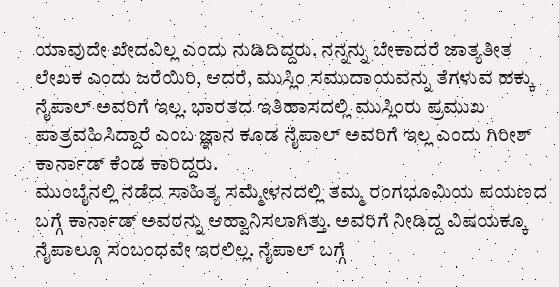ಯಾವುದೇ ಖೇದವಿಲ್ಲ ಎಂದು ನುಡಿದಿದ್ದರು. ನನ್ನನ್ನು ಬೇಕಾದರೆ ಜಾತ್ಯತೀತ ಲೇಖಕ ಎಂದು ಜರೆಯಿರಿ, ಆದರೆ, ಮುಸ್ಲಿಂ ಸಮುದಾಯವನ್ನು ತೆಗಳುವ ಹಕ್ಕು ನೈಪಾಲ್ ಅವರಿಗೆ ಇಲ್ಲ. ಭಾರತದ ಇತಿಹಾಸದಲ್ಲಿ ಮುಸ್ಲಿಂರು ಪ್ರಮುಖ ಪಾತ್ರವಹಿಸಿದ್ದಾರೆ ಎಂಬ ಜ್ಞಾನ ಕೂಡ ನೈಪಾಲ್ ಅವರಿಗೆ ಇಲ್ಲ ಎಂದು ಗಿರೀಶ್ ಕಾರ್ನಾಡ್ ಕೆಂಡ ಕಾರಿದ್ದರು.
ಮುಂಬೈನಲ್ಲಿ ನಡೆದ ಸಾಹಿತ್ಯ ಸಮ್ಮೇಳನದಲ್ಲಿ ತಮ್ಮ ರಂಗಭೂಮಿಯ ಪಯಣದ ಬಗ್ಗೆ ಕಾರ್ನಾಡ್ ಅವರನ್ನು ಆಹ್ವಾನಿಸಲಾಗಿತ್ತು. ಅವರಿಗೆ ನೀಡಿದ್ದ ವಿಷಯಕ್ಕೂ ನೈಪಾಲ್ಗೂ ಸಂಬಂಧವೇ ಇರಲಿಲ್ಲ. ನೈಪಾಲ್ ಬಗ್ಗೆ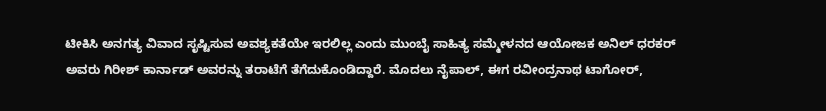ಟೀಕಿಸಿ ಅನಗತ್ಯ ವಿವಾದ ಸೃಷ್ಟಿಸುವ ಅವಶ್ಯಕತೆಯೇ ಇರಲಿಲ್ಲ ಎಂದು ಮುಂಬೈ ಸಾಹಿತ್ಯ ಸಮ್ಮೇಳನದ ಆಯೋಜಕ ಅನಿಲ್ ಧರಕರ್ ಅವರು ಗಿರೀಶ್ ಕಾರ್ನಾಡ್ ಅವರನ್ನು ತರಾಟೆಗೆ ತೆಗೆದುಕೊಂಡಿದ್ದಾರೆ. ಮೊದಲು ನೈಪಾಲ್, ಈಗ ರವೀಂದ್ರನಾಥ ಟಾಗೋರ್,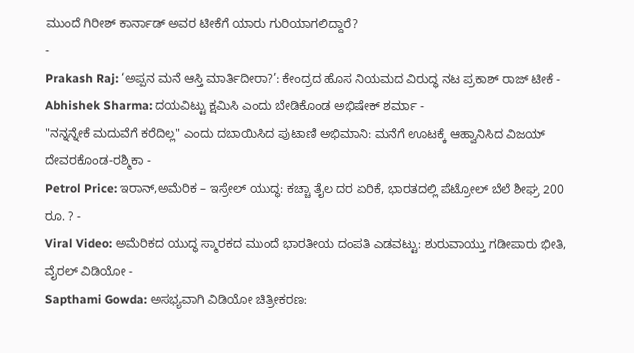ಮುಂದೆ ಗಿರೀಶ್ ಕಾರ್ನಾಡ್ ಅವರ ಟೀಕೆಗೆ ಯಾರು ಗುರಿಯಾಗಲಿದ್ದಾರೆ?
-
Prakash Raj: ‘ಅಪ್ಪನ ಮನೆ ಆಸ್ತಿ ಮಾರ್ತಿದೀರಾ?’: ಕೇಂದ್ರದ ಹೊಸ ನಿಯಮದ ವಿರುದ್ಧ ನಟ ಪ್ರಕಾಶ್ ರಾಜ್ ಟೀಕೆ -
Abhishek Sharma: ದಯವಿಟ್ಟು ಕ್ಷಮಿಸಿ ಎಂದು ಬೇಡಿಕೊಂಡ ಅಭಿಷೇಕ್ ಶರ್ಮಾ -
"ನನ್ನನ್ನೇಕೆ ಮದುವೆಗೆ ಕರೆದಿಲ್ಲ" ಎಂದು ದಬಾಯಿಸಿದ ಪುಟಾಣಿ ಅಭಿಮಾನಿ: ಮನೆಗೆ ಊಟಕ್ಕೆ ಆಹ್ವಾನಿಸಿದ ವಿಜಯ್ ದೇವರಕೊಂಡ-ರಶ್ಮಿಕಾ -
Petrol Price: ಇರಾನ್,ಅಮೆರಿಕ – ಇಸ್ರೇಲ್ ಯುದ್ಧ: ಕಚ್ಚಾ ತೈಲ ದರ ಏರಿಕೆ, ಭಾರತದಲ್ಲಿ ಪೆಟ್ರೋಲ್ ಬೆಲೆ ಶೀಘ್ರ 200 ರೂ. ? -
Viral Video: ಅಮೆರಿಕದ ಯುದ್ಧ ಸ್ಮಾರಕದ ಮುಂದೆ ಭಾರತೀಯ ದಂಪತಿ ಎಡವಟ್ಟು: ಶುರುವಾಯ್ತು ಗಡೀಪಾರು ಭೀತಿ, ವೈರಲ್ ವಿಡಿಯೋ -
Sapthami Gowda: ಅಸಭ್ಯವಾಗಿ ವಿಡಿಯೋ ಚಿತ್ರೀಕರಣ: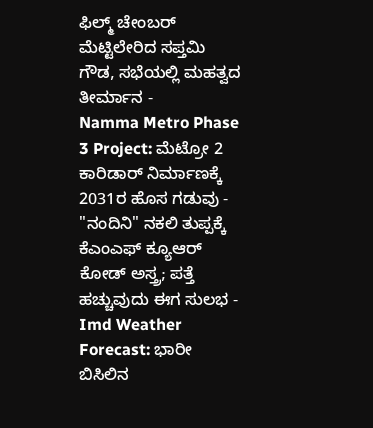ಫಿಲ್ಮ್ ಚೇಂಬರ್ ಮೆಟ್ಟಿಲೇರಿದ ಸಪ್ತಮಿ ಗೌಡ, ಸಭೆಯಲ್ಲಿ ಮಹತ್ವದ ತೀರ್ಮಾನ -
Namma Metro Phase 3 Project: ಮೆಟ್ರೋ 2 ಕಾರಿಡಾರ್ ನಿರ್ಮಾಣಕ್ಕೆ 2031ರ ಹೊಸ ಗಡುವು -
"ನಂದಿನಿ" ನಕಲಿ ತುಪ್ಪಕ್ಕೆ ಕೆಎಂಎಫ್ ಕ್ಯೂಆರ್ ಕೋಡ್ ಅಸ್ತ್ರ; ಪತ್ತೆ ಹಚ್ಚುವುದು ಈಗ ಸುಲಭ -
Imd Weather Forecast: ಭಾರೀ ಬಿಸಿಲಿನ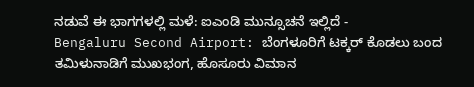ನಡುವೆ ಈ ಭಾಗಗಳಲ್ಲಿ ಮಳೆ: ಐಎಂಡಿ ಮುನ್ಸೂಚನೆ ಇಲ್ಲಿದೆ -
Bengaluru Second Airport: ಬೆಂಗಳೂರಿಗೆ ಟಕ್ಕರ್ ಕೊಡಲು ಬಂದ ತಮಿಳುನಾಡಿಗೆ ಮುಖಭಂಗ, ಹೊಸೂರು ವಿಮಾನ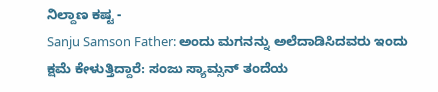ನಿಲ್ದಾಣ ಕಷ್ಟ -
Sanju Samson Father: ಅಂದು ಮಗನನ್ನು ಅಲೆದಾಡಿಸಿದವರು ಇಂದು ಕ್ಷಮೆ ಕೇಳುತ್ತಿದ್ದಾರೆ: ಸಂಜು ಸ್ಯಾಮ್ಸನ್ ತಂದೆಯ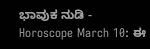ಭಾವುಕ ನುಡಿ -
Horoscope March 10: ಈ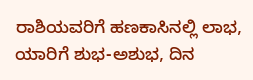ರಾಶಿಯವರಿಗೆ ಹಣಕಾಸಿನಲ್ಲಿ ಲಾಭ, ಯಾರಿಗೆ ಶುಭ-ಅಶುಭ, ದಿನ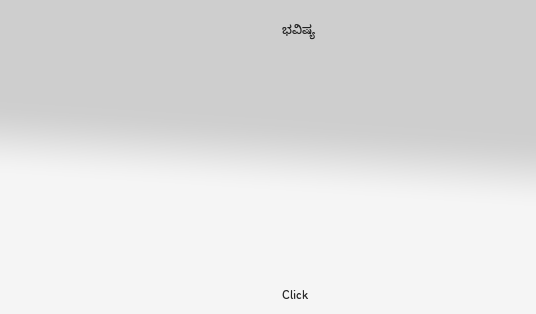ಭವಿಷ್ಯ












Click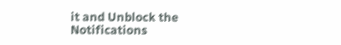it and Unblock the Notifications